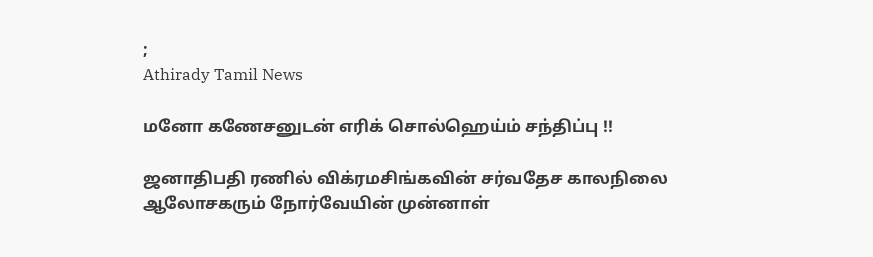;
Athirady Tamil News

மனோ கணேசனுடன் எரிக் சொல்ஹெய்ம் சந்திப்பு !!

ஜனாதிபதி ரணில் விக்ரமசிங்கவின் சர்வதேச காலநிலை ஆலோசகரும் நோர்வேயின் முன்னாள்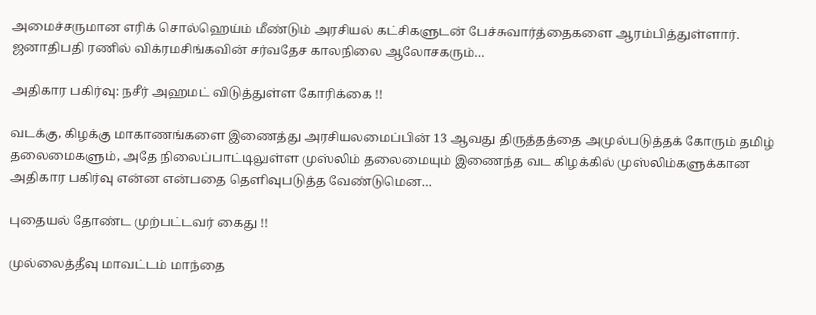அமைச்சருமான எரிக் சொல்ஹெய்ம் மீண்டும் அரசியல் கட்சிகளுடன் பேச்சுவார்த்தைகளை ஆரம்பித்துள்ளார். ஜனாதிபதி ரணில் விக்ரமசிங்கவின் சர்வதேச காலநிலை ஆலோசகரும்…

அதிகார பகிர்வு: நசீர் அஹமட் விடுத்துள்ள கோரிக்கை !!

வடக்கு, கிழக்கு மாகாணங்களை இணைத்து அரசியலமைப்பின் 13 ஆவது திருத்தத்தை அமுல்படுத்தக் கோரும் தமிழ் தலைமைகளும், அதே நிலைப்பாட்டிலுள்ள முஸ்லிம் தலைமையும் இணைந்த வட கிழக்கில் முஸ்லிம்களுக்கான அதிகார பகிர்வு என்ன என்பதை தெளிவுபடுத்த வேண்டுமென…

புதையல் தோண்ட முற்பட்டவர் கைது !!

முல்லைத்தீவு மாவட்டம் மாந்தை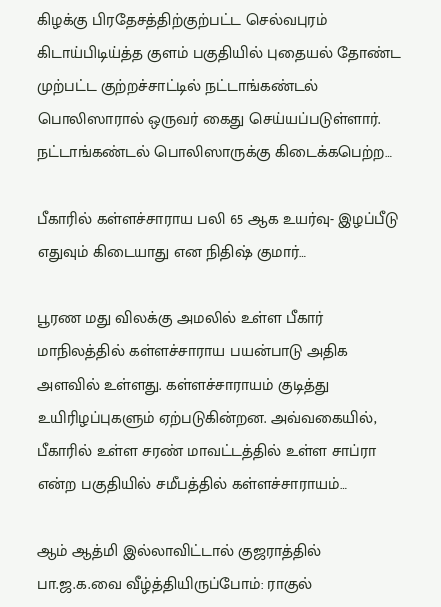கிழக்கு பிரதேசத்திற்குற்பட்ட செல்வபுரம் கிடாய்பிடிய்த்த குளம் பகுதியில் புதையல் தோண்ட முற்பட்ட குற்றச்சாட்டில் நட்டாங்கண்டல் பொலிஸாரால் ஒருவர் கைது செய்யப்படுள்ளார். நட்டாங்கண்டல் பொலிஸாருக்கு கிடைக்கபெற்ற…

பீகாரில் கள்ளச்சாராய பலி 65 ஆக உயர்வு- இழப்பீடு எதுவும் கிடையாது என நிதிஷ் குமார்…

பூரண மது விலக்கு அமலில் உள்ள பீகார் மாநிலத்தில் கள்ளச்சாராய பயன்பாடு அதிக அளவில் உள்ளது. கள்ளச்சாராயம் குடித்து உயிரிழப்புகளும் ஏற்படுகின்றன. அவ்வகையில், பீகாரில் உள்ள சரண் மாவட்டத்தில் உள்ள சாப்ரா என்ற பகுதியில் சமீபத்தில் கள்ளச்சாராயம்…

ஆம் ஆத்மி இல்லாவிட்டால் குஜராத்தில் பா.ஜ.க.வை வீழ்த்தியிருப்போம்: ராகுல்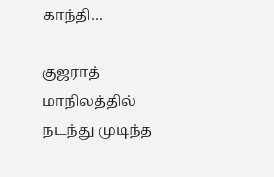காந்தி…

குஜராத் மாநிலத்தில் நடந்து முடிந்த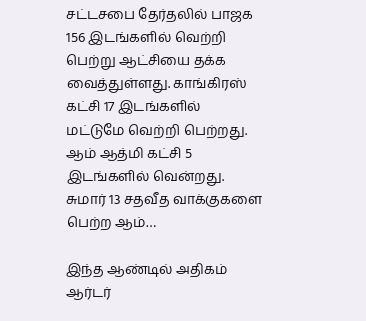சட்டசபை தேர்தலில் பாஜக 156 இடங்களில் வெற்றி பெற்று ஆட்சியை தக்க வைத்துள்ளது. காங்கிரஸ் கட்சி 17 இடங்களில் மட்டுமே வெற்றி பெற்றது. ஆம் ஆத்மி கட்சி 5 இடங்களில் வென்றது. சுமார் 13 சதவீத வாக்குகளை பெற்ற ஆம்…

இந்த ஆண்டில் அதிகம் ஆர்டர்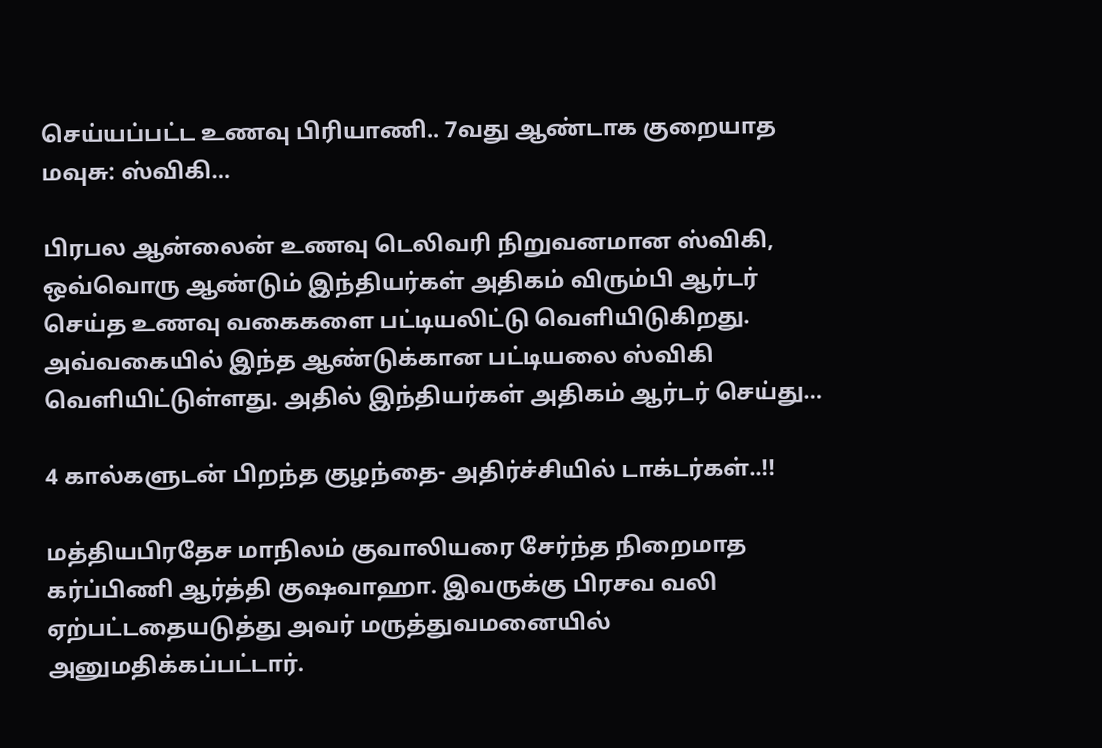செய்யப்பட்ட உணவு பிரியாணி.. 7வது ஆண்டாக குறையாத மவுசு: ஸ்விகி…

பிரபல ஆன்லைன் உணவு டெலிவரி நிறுவனமான ஸ்விகி, ஒவ்வொரு ஆண்டும் இந்தியர்கள் அதிகம் விரும்பி ஆர்டர் செய்த உணவு வகைகளை பட்டியலிட்டு வெளியிடுகிறது. அவ்வகையில் இந்த ஆண்டுக்கான பட்டியலை ஸ்விகி வெளியிட்டுள்ளது. அதில் இந்தியர்கள் அதிகம் ஆர்டர் செய்து…

4 கால்களுடன் பிறந்த குழந்தை- அதிர்ச்சியில் டாக்டர்கள்..!!

மத்தியபிரதேச மாநிலம் குவாலியரை சேர்ந்த நிறைமாத கர்ப்பிணி ஆர்த்தி குஷவாஹா. இவருக்கு பிரசவ வலி ஏற்பட்டதையடுத்து அவர் மருத்துவமனையில் அனுமதிக்கப்பட்டார்.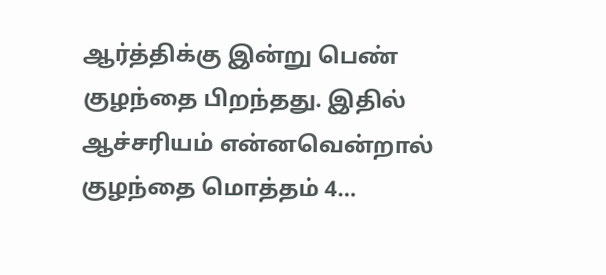ஆர்த்திக்கு இன்று பெண் குழந்தை பிறந்தது. இதில் ஆச்சரியம் என்னவென்றால் குழந்தை மொத்தம் 4…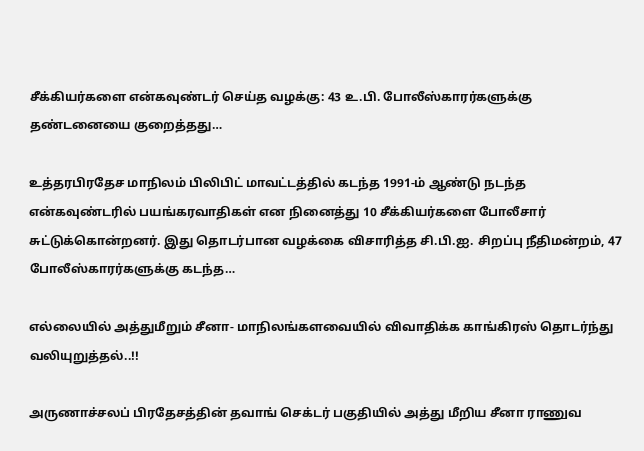சீக்கியர்களை என்கவுண்டர் செய்த வழக்கு: 43 உ.பி. போலீஸ்காரர்களுக்கு தண்டனையை குறைத்தது…

உத்தரபிரதேச மாநிலம் பிலிபிட் மாவட்டத்தில் கடந்த 1991-ம் ஆண்டு நடந்த என்கவுண்டரில் பயங்கரவாதிகள் என நினைத்து 10 சீக்கியர்களை போலீசார் சுட்டுக்கொன்றனர். இது தொடர்பான வழக்கை விசாரித்த சி.பி.ஐ. சிறப்பு நீதிமன்றம், 47 போலீஸ்காரர்களுக்கு கடந்த…

எல்லையில் அத்துமீறும் சீனா- மாநிலங்களவையில் விவாதிக்க காங்கிரஸ் தொடர்ந்து வலியுறுத்தல்..!!

அருணாச்சலப் பிரதேசத்தின் தவாங் செக்டர் பகுதியில் அத்து மீறிய சீனா ராணுவ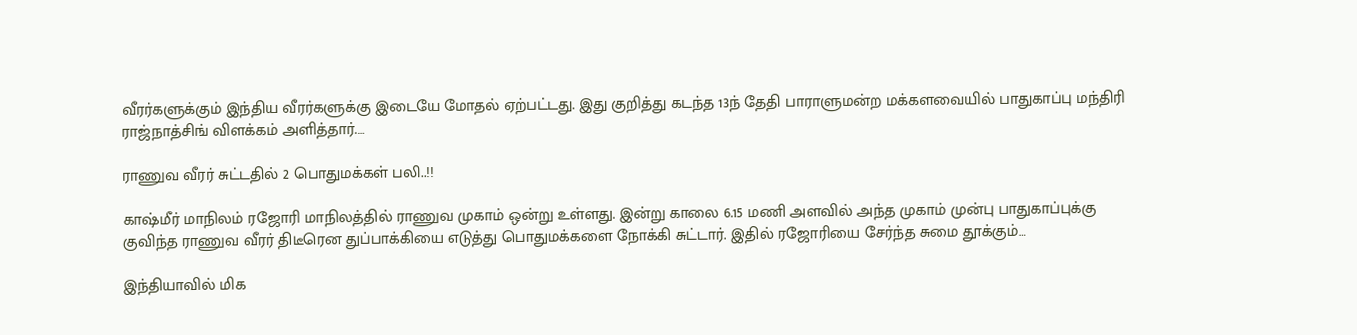வீரர்களுக்கும் இந்திய வீரர்களுக்கு இடையே மோதல் ஏற்பட்டது. இது குறித்து கடந்த 13ந் தேதி பாராளுமன்ற மக்களவையில் பாதுகாப்பு மந்திரி ராஜ்நாத்சிங் விளக்கம் அளித்தார்.…

ராணுவ வீரர் சுட்டதில் 2 பொதுமக்கள் பலி..!!

காஷ்மீர் மாநிலம் ரஜோரி மாநிலத்தில் ராணுவ முகாம் ஒன்று உள்ளது. இன்று காலை 6.15 மணி அளவில் அந்த முகாம் முன்பு பாதுகாப்புக்கு குவிந்த ராணுவ வீரர் திடீரென துப்பாக்கியை எடுத்து பொதுமக்களை நோக்கி சுட்டார். இதில் ரஜோரியை சேர்ந்த சுமை தூக்கும்…

இந்தியாவில் மிக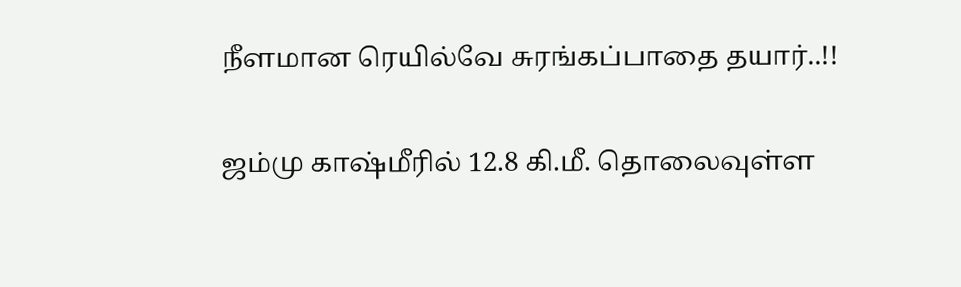நீளமான ரெயில்வே சுரங்கப்பாதை தயார்..!!

ஜம்மு காஷ்மீரில் 12.8 கி.மீ. தொலைவுள்ள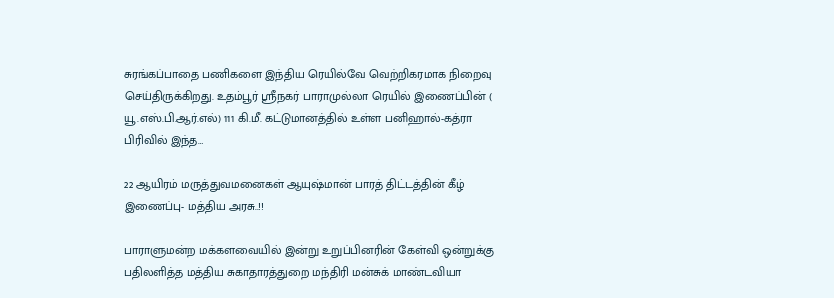சுரங்கப்பாதை பணிகளை இந்திய ரெயில்வே வெற்றிகரமாக நிறைவு செய்திருக்கிறது. உதம்பூர் ஸ்ரீநகர் பாராமுல்லா ரெயில் இணைப்பின் ( யூ.எஸ்.பி.ஆர்.எல்) 111 கி.மீ. கட்டுமானத்தில் உள்ள பனிஹால்-கத்ரா பிரிவில் இந்த…

22 ஆயிரம் மருத்துவமனைகள் ஆயுஷ்மான் பாரத் திட்டத்தின் கீழ் இணைப்பு- மத்திய அரசு..!!

பாராளுமன்ற மக்களவையில் இன்று உறுப்பினரின் கேள்வி ஒன்றுக்கு பதிலளித்த மத்திய சுகாதாரத்துறை மந்திரி மன்சுக் மாண்டவியா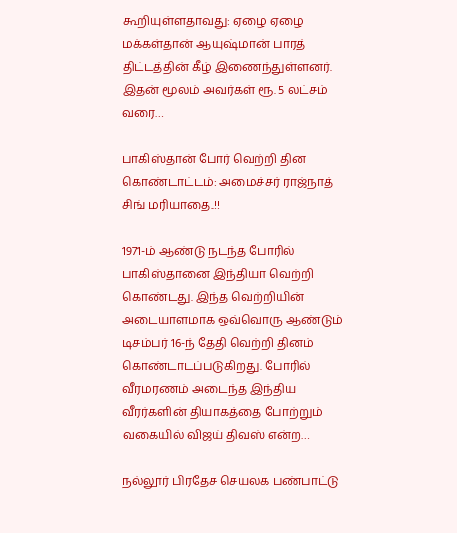கூறியுள்ளதாவது: ஏழை ஏழை மக்கள்தான் ஆயுஷ்மான் பாரத் திட்டத்தின் கீழ் இணைந்துள்ளனர். இதன் மூலம் அவர்கள் ரூ. 5 லட்சம் வரை…

பாகிஸ்தான் போர் வெற்றி தின கொண்டாட்டம்: அமைச்சர் ராஜ்நாத் சிங் மரியாதை..!!

1971-ம் ஆண்டு நடந்த போரில் பாகிஸ்தானை இந்தியா வெற்றி கொண்டது. இந்த வெற்றியின் அடையாளமாக ஒவ்வொரு ஆண்டும் டிசம்பர் 16-ந் தேதி வெற்றி தினம் கொண்டாடப்படுகிறது. போரில் வீரமரணம் அடைந்த இந்திய வீரர்களின் தியாகத்தை போற்றும் வகையில் விஜய் திவஸ் என்ற…

நல்லூர் பிரதேச செயலக பண்பாட்டு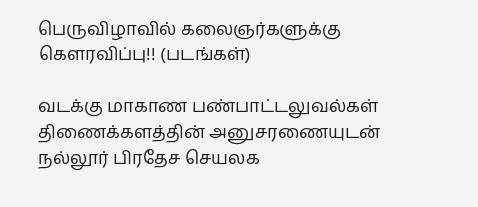பெருவிழாவில் கலைஞர்களுக்கு கௌரவிப்பு!! (படங்கள்)

வடக்கு மாகாண பண்பாட்டலுவல்கள் திணைக்களத்தின் அனுசரணையுடன் நல்லூர் பிரதேச செயலக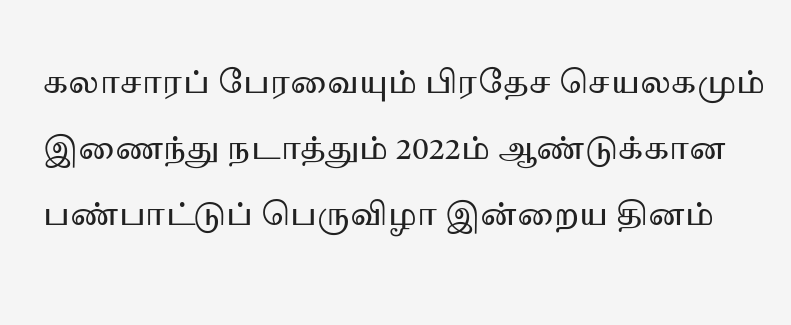கலாசாரப் பேரவையும் பிரதேச செயலகமும் இணைந்து நடாத்தும் 2022ம் ஆண்டுக்கான பண்பாட்டுப் பெருவிழா இன்றைய தினம்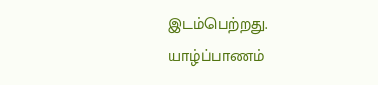இடம்பெற்றது. யாழ்ப்பாணம்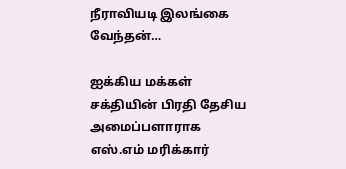நீராவியடி இலங்கை வேந்தன்…

ஐக்கிய மக்கள் சக்தியின் பிரதி தேசிய அமைப்பளாராக எஸ்.எம் மரிக்கார்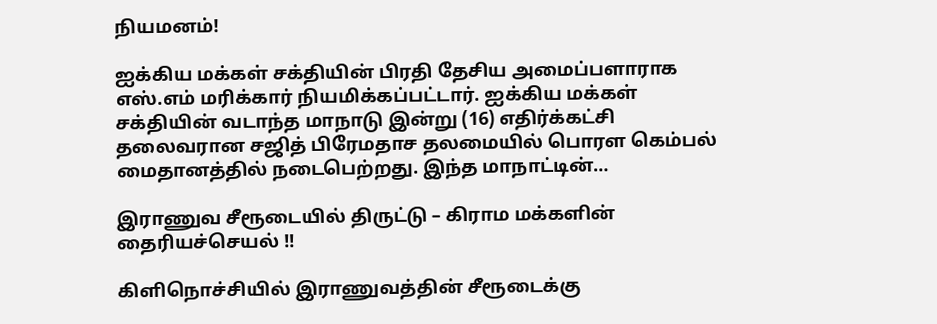நியமனம்!

ஐக்கிய மக்கள் சக்தியின் பிரதி தேசிய அமைப்பளாராக எஸ்.எம் மரிக்கார் நியமிக்கப்பட்டார். ஐக்கிய மக்கள் சக்தியின் வடாந்த மாநாடு இன்று (16) எதிர்க்கட்சி தலைவரான சஜித் பிரேமதாச தலமையில் பொரள கெம்பல் மைதானத்தில் நடைபெற்றது. இந்த மாநாட்டின்…

இராணுவ சீரூடையில் திருட்டு – கிராம மக்களின் தைரியச்செயல் !!

கிளிநொச்சியில் இராணுவத்தின் சீரூடைக்கு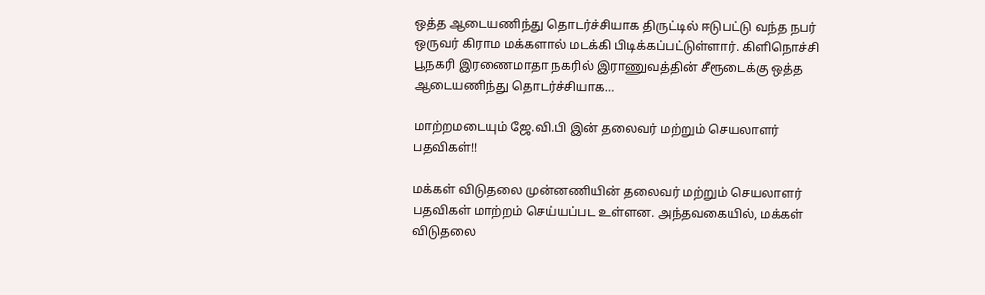ஒத்த ஆடையணிந்து தொடர்ச்சியாக திருட்டில் ஈடுபட்டு வந்த நபர் ஒருவர் கிராம மக்களால் மடக்கி பிடிக்கப்பட்டுள்ளார். கிளிநொச்சி பூநகரி இரணைமாதா நகரில் இராணுவத்தின் சீரூடைக்கு ஒத்த ஆடையணிந்து தொடர்ச்சியாக…

மாற்றமடையும் ஜே.வி.பி இன் தலைவர் மற்றும் செயலாளர் பதவிகள்!!

மக்கள் விடுதலை முன்னணியின் தலைவர் மற்றும் செயலாளர் பதவிகள் மாற்றம் செய்யப்பட உள்ளன. அந்தவகையில், மக்கள் விடுதலை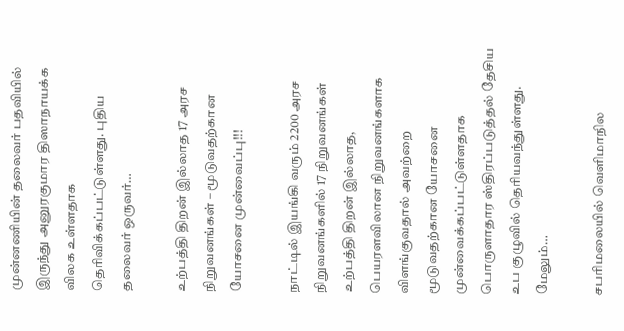முன்னணியின் தலைவர் பதவியில் இருந்து அனுரகுமார திஸாநாயக்க விலக உள்ளதாக தெரிவிக்கப்பட்டுள்ளது. புதிய தலைவர் ஒருவர்…

உற்பத்தி திறன் இல்லாத 17 அரச நிறுவனங்கள் – மூடுவதற்கான யோசனை முன்வைப்பு!!!

நாட்டில் இயங்கி வரும் 2200 அரச நிறுவனங்களில் 17 நிறுவனங்கள் உற்பத்தி திறன் இல்லாத, பெயரளவிலான நிறுவனங்களாக விளங்குவதால் அவற்றை மூடுவதற்கான யோசனை முன்வைக்கப்பட்டுள்ளதாக பொருளாதார ஸ்திரப்படுத்தல் தேசிய உப குழுவில் தெரியவந்துள்ளது. மேலும்…

சபரிமலையில் வெளிமாநில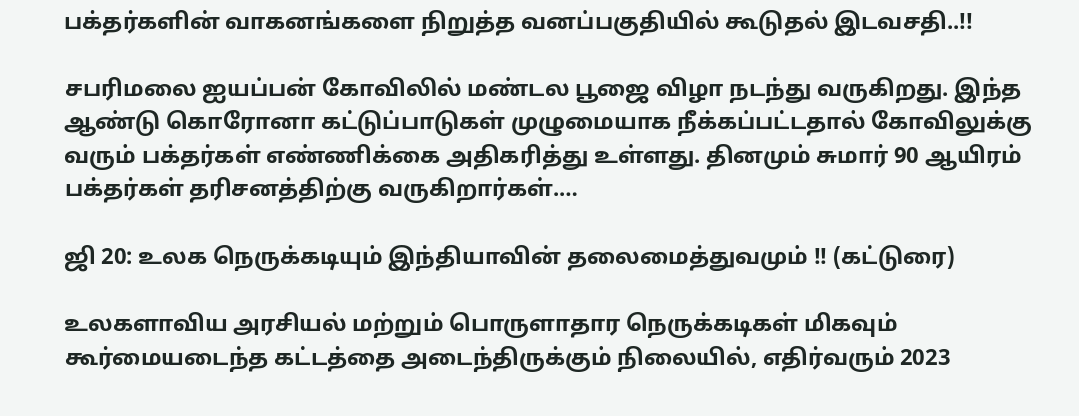பக்தர்களின் வாகனங்களை நிறுத்த வனப்பகுதியில் கூடுதல் இடவசதி..!!

சபரிமலை ஐயப்பன் கோவிலில் மண்டல பூஜை விழா நடந்து வருகிறது. இந்த ஆண்டு கொரோனா கட்டுப்பாடுகள் முழுமையாக நீக்கப்பட்டதால் கோவிலுக்கு வரும் பக்தர்கள் எண்ணிக்கை அதிகரித்து உள்ளது. தினமும் சுமார் 90 ஆயிரம் பக்தர்கள் தரிசனத்திற்கு வருகிறார்கள்.…

ஜி 20: உலக நெருக்கடியும் இந்தியாவின் தலைமைத்துவமும் !! (கட்டுரை)

உலகளாவிய அரசியல் மற்றும் பொருளாதார நெருக்கடிகள் மிகவும் கூர்மையடைந்த கட்டத்தை அடைந்திருக்கும் நிலையில், எதிர்வரும் 2023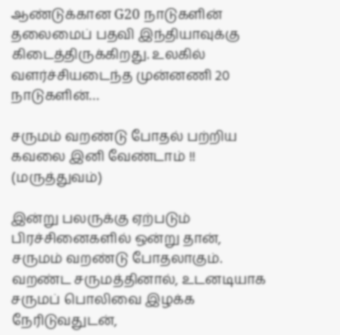ஆண்டுக்கான G20 நாடுகளின் தலைமைப் பதவி இந்தியாவுக்கு கிடைத்திருக்கிறது. உலகில் வளர்ச்சியடைந்த முன்னணி 20 நாடுகளின்…

சருமம் வறண்டு போதல் பற்றிய கவலை இனி வேண்டாம் !! (மருத்துவம்)

இன்று பலருக்கு ஏற்படும் பிரச்சினைகளில் ஒன்று தான், சருமம் வறண்டு போதலாகும். வறண்ட சருமத்தினால், உடனடியாக சருமப் பொலிவை இழக்க நேரிடுவதுடன்,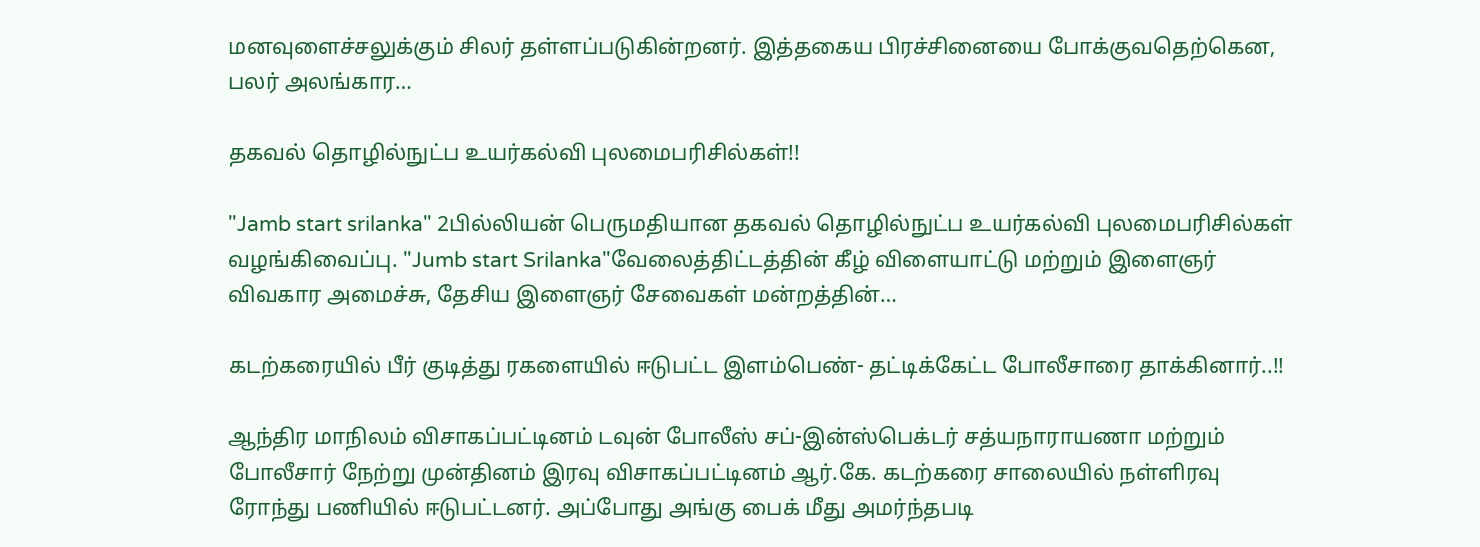மனவுளைச்சலுக்கும் சிலர் தள்ளப்படுகின்றனர். இத்தகைய பிரச்சினையை போக்குவதெற்கென, பலர் அலங்கார…

தகவல் தொழில்நுட்ப உயர்கல்வி புலமைபரிசில்கள்!!

"Jamb start srilanka" 2பில்லியன் பெருமதியான தகவல் தொழில்நுட்ப உயர்கல்வி புலமைபரிசில்கள் வழங்கிவைப்பு. "Jumb start Srilanka"வேலைத்திட்டத்தின் கீழ் விளையாட்டு மற்றும் இளைஞர் விவகார அமைச்சு, தேசிய இளைஞர் சேவைகள் மன்றத்தின்…

கடற்கரையில் பீர் குடித்து ரகளையில் ஈடுபட்ட இளம்பெண்- தட்டிக்கேட்ட போலீசாரை தாக்கினார்..!!

ஆந்திர மாநிலம் விசாகப்பட்டினம் டவுன் போலீஸ் சப்-இன்ஸ்பெக்டர் சத்யநாராயணா மற்றும் போலீசார் நேற்று முன்தினம் இரவு விசாகப்பட்டினம் ஆர்.கே. கடற்கரை சாலையில் நள்ளிரவு ரோந்து பணியில் ஈடுபட்டனர். அப்போது அங்கு பைக் மீது அமர்ந்தபடி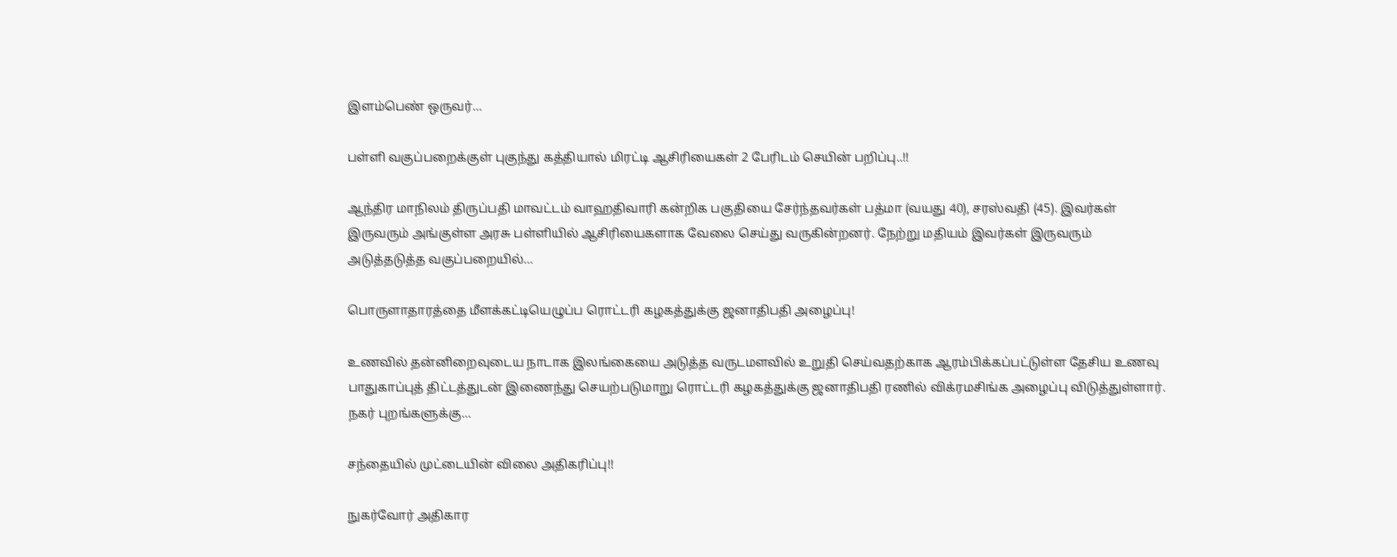இளம்பெண் ஒருவர்…

பள்ளி வகுப்பறைக்குள் புகுந்து கத்தியால் மிரட்டி ஆசிரியைகள் 2 பேரிடம் செயின் பறிப்பு..!!

ஆந்திர மாநிலம் திருப்பதி மாவட்டம் வாஹதிவாரி கன்றிக பகுதியை சேர்ந்தவர்கள் பத்மா (வயது 40), சரஸ்வதி (45). இவர்கள் இருவரும் அங்குள்ள அரசு பள்ளியில் ஆசிரியைகளாக வேலை செய்து வருகின்றனர். நேற்று மதியம் இவர்கள் இருவரும் அடுத்தடுத்த வகுப்பறையில்…

பொருளாதாரத்தை மீளக்கட்டியெழுப்ப ரொட்டரி கழகத்துக்கு ஜனாதிபதி அழைப்பு!

உணவில் தன்னிறைவுடைய நாடாக இலங்கையை அடுத்த வருடமளவில் உறுதி செய்வதற்காக ஆரம்பிக்கப்பட்டுள்ள தேசிய உணவு பாதுகாப்புத் திட்டத்துடன் இணைந்து செயற்படுமாறு ரொட்டரி கழகத்துக்கு ஜனாதிபதி ரணில் விக்ரமசிங்க அழைப்பு விடுத்துள்ளார். நகர் புறங்களுக்கு…

சந்தையில் முட்டையின் விலை அதிகரிப்பு!!

நுகர்வோர் அதிகார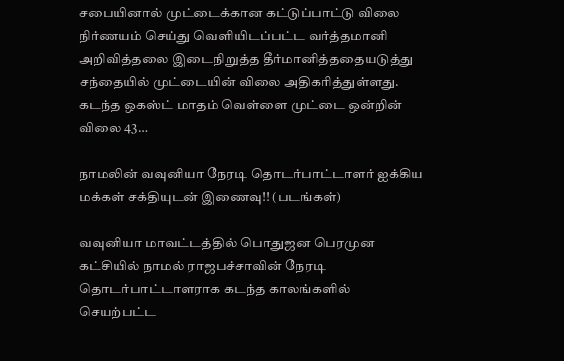சபையினால் முட்டைக்கான கட்டுப்பாட்டு விலை நிர்ணயம் செய்து வெளியிடப்பட்ட வர்த்தமானி அறிவித்தலை இடைநிறுத்த தீர்மானித்ததையடுத்து சந்தையில் முட்டையின் விலை அதிகரித்துள்ளது. கடந்த ஒகஸ்ட் மாதம் வெள்ளை முட்டை ஒன்றின் விலை 43…

நாமலின் வவுனியா நேரடி தொடர்பாட்டாளர் ஐக்கிய மக்கள் சக்தியுடன் இணைவு!! (படங்கள்)

வவுனியா மாவட்டத்தில் பொதுஜன பெரமுன கட்சியில் நாமல் ராஜபச்சாவின் நேரடி தொடர்பாட்டாளராக கடந்த காலங்களில் செயற்பட்ட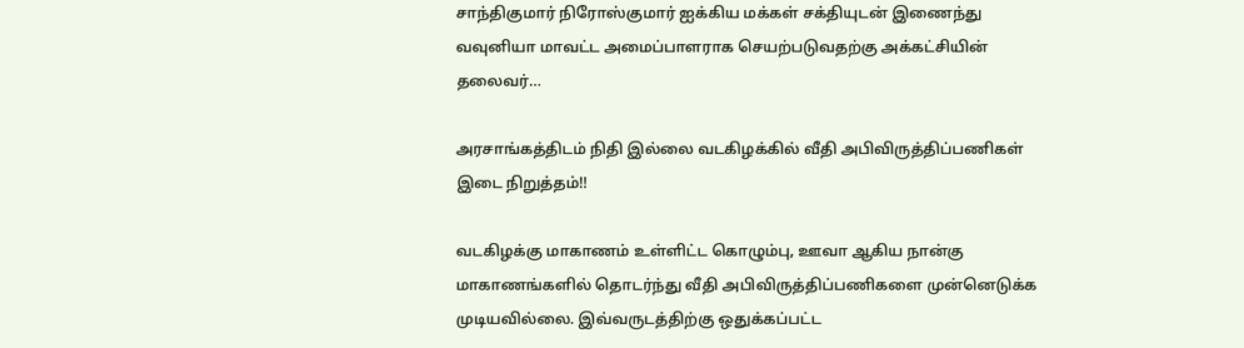சாந்திகுமார் நிரோஸ்குமார் ஐக்கிய மக்கள் சக்தியுடன் இணைந்து வவுனியா மாவட்ட அமைப்பாளராக செயற்படுவதற்கு அக்கட்சியின் தலைவர்…

அரசாங்கத்திடம் நிதி இல்லை வடகிழக்கில் வீதி அபிவிருத்திப்பணிகள் இடை நிறுத்தம்!!

வடகிழக்கு மாகாணம் உள்ளிட்ட கொழும்பு, ஊவா ஆகிய நான்கு மாகாணங்களில் தொடர்ந்து வீதி அபிவிருத்திப்பணிகளை முன்னெடுக்க முடியவில்லை. இவ்வருடத்திற்கு ஒதுக்கப்பட்ட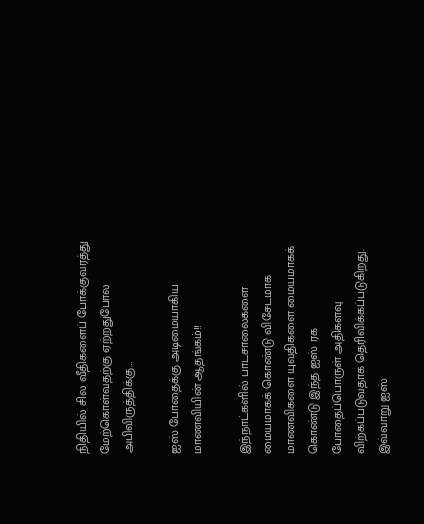நிதியில் சில வீதிகளைப் போக்குவரத்து மேற்கொள்வதற்கு ஏற்றதுபோல அபிவிருத்திக்கு…

ஐஸ் போதைக்கு அடிமையாகிய மாணவியின் ஆதங்கம்!!

இந்நாட்களில் பாடசாலைகளை மையமாகக் கொண்டு விசேடமாக மாணவிகளை யுவதிகளை மையமாகக் கொண்டு இந்த ஐஸ் ரக போதைப்பொருள் அதிகளவு விற்கப்படுவதாக தெரிவிக்கப்படுகிறது. இவ்வாறு ஐஸ்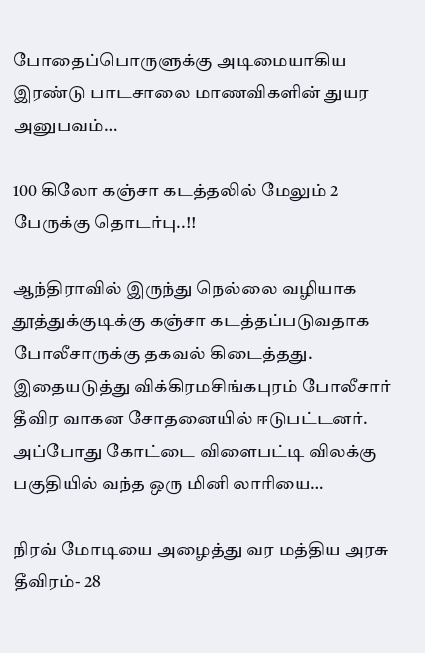போதைப்பொருளுக்கு அடிமையாகிய இரண்டு பாடசாலை மாணவிகளின் துயர அனுபவம்…

100 கிலோ கஞ்சா கடத்தலில் மேலும் 2 பேருக்கு தொடர்பு..!!

ஆந்திராவில் இருந்து நெல்லை வழியாக தூத்துக்குடிக்கு கஞ்சா கடத்தப்படுவதாக போலீசாருக்கு தகவல் கிடைத்தது. இதையடுத்து விக்கிரமசிங்கபுரம் போலீசார் தீவிர வாகன சோதனையில் ஈடுபட்டனர். அப்போது கோட்டை விளைபட்டி விலக்கு பகுதியில் வந்த ஒரு மினி லாரியை…

நிரவ் மோடியை அழைத்து வர மத்திய அரசு தீவிரம்- 28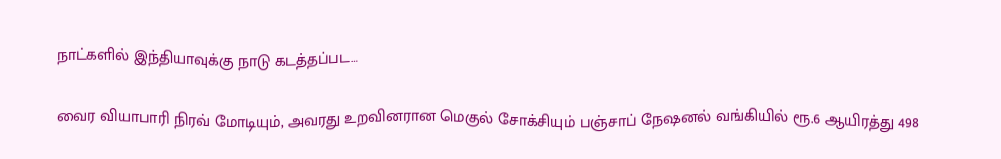நாட்களில் இந்தியாவுக்கு நாடு கடத்தப்பட…

வைர வியாபாரி நிரவ் மோடியும், அவரது உறவினரான மெகுல் சோக்சியும் பஞ்சாப் நேஷனல் வங்கியில் ரூ.6 ஆயிரத்து 498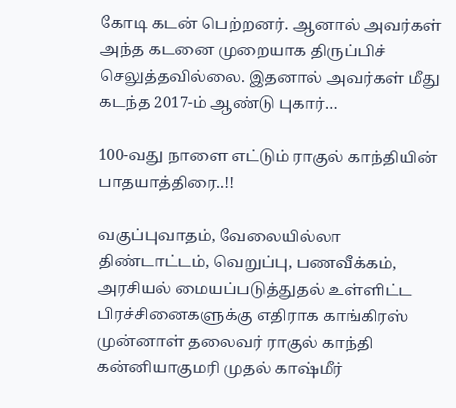கோடி கடன் பெற்றனர். ஆனால் அவர்கள் அந்த கடனை முறையாக திருப்பிச் செலுத்தவில்லை. இதனால் அவர்கள் மீது கடந்த 2017-ம் ஆண்டு புகார்…

100-வது நாளை எட்டும் ராகுல் காந்தியின் பாதயாத்திரை..!!

வகுப்புவாதம், வேலையில்லா திண்டாட்டம், வெறுப்பு, பணவீக்கம், அரசியல் மையப்படுத்துதல் உள்ளிட்ட பிரச்சினைகளுக்கு எதிராக காங்கிரஸ் முன்னாள் தலைவர் ராகுல் காந்தி கன்னியாகுமரி முதல் காஷ்மீர்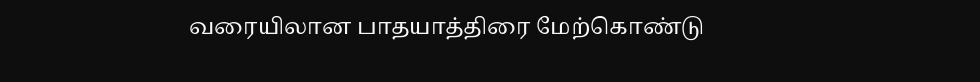வரையிலான பாதயாத்திரை மேற்கொண்டு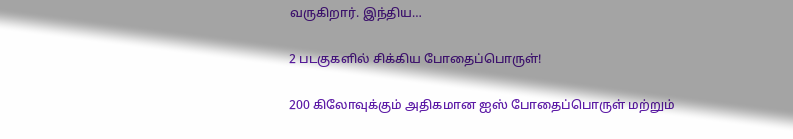வருகிறார். இந்திய…

2 படகுகளில் சிக்கிய போதைப்பொருள்!

200 கிலோவுக்கும் அதிகமான ஐஸ் போதைப்பொருள் மற்றும்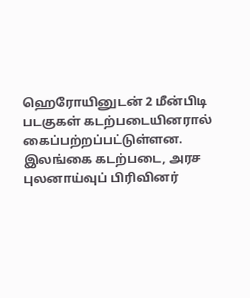ஹெரோயினுடன் 2 மீன்பிடி படகுகள் கடற்படையினரால் கைப்பற்றப்பட்டுள்ளன. இலங்கை கடற்படை, அரச புலனாய்வுப் பிரிவினர்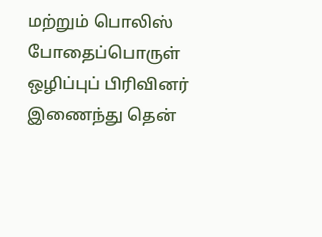மற்றும் பொலிஸ் போதைப்பொருள் ஒழிப்புப் பிரிவினர் இணைந்து தென்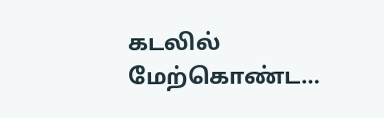கடலில் மேற்கொண்ட…